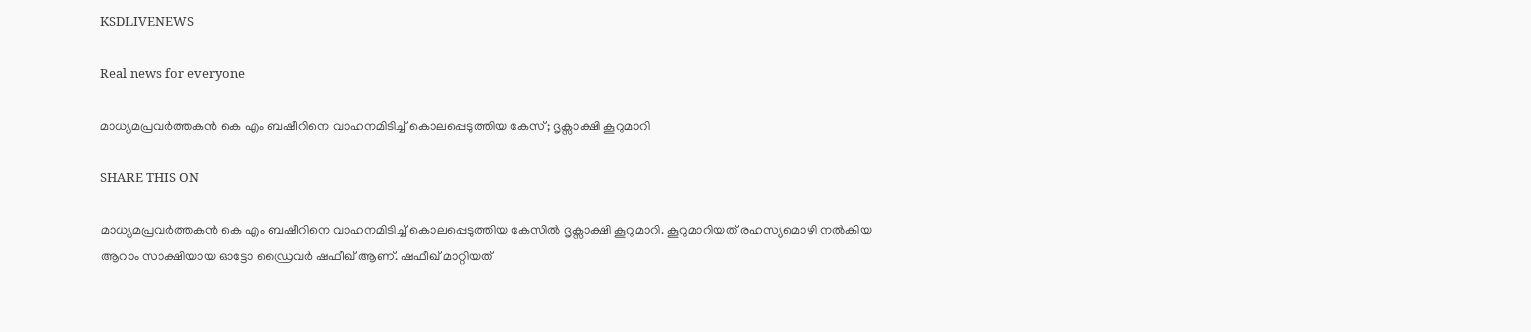KSDLIVENEWS

Real news for everyone

മാധ്യമപ്രവർത്തകൻ കെ എം ബഷീറിനെ വാഹനമിടിച്ച് കൊലപ്പെടുത്തിയ കേസ്; ദൃക്സാക്ഷി കൂറുമാറി

SHARE THIS ON

മാധ്യമപ്രവർത്തകൻ കെ എം ബഷീറിനെ വാഹനമിടിച്ച് കൊലപ്പെടുത്തിയ കേസിൽ ദൃക്സാക്ഷി കൂറുമാറി. കൂറുമാറിയത് രഹസ്യമൊഴി നൽകിയ ആറാം സാക്ഷിയായ ഓട്ടോ ഡ്രൈവർ ഷഫീഖ് ആണ്. ഷഫീഖ് മാറ്റിയത്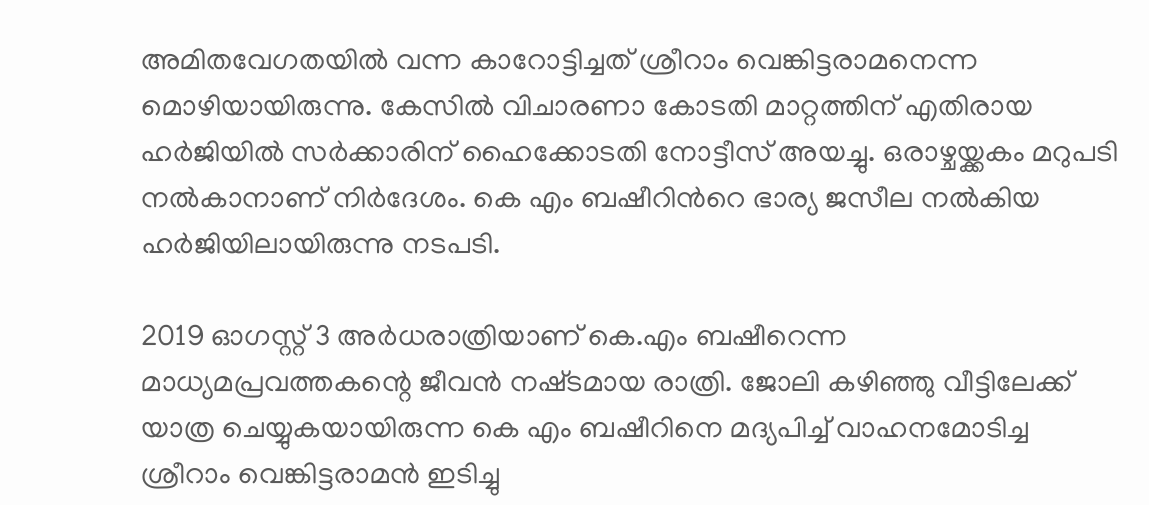അമിതവേഗതയിൽ വന്ന കാറോട്ടിച്ചത് ശ്രീറാം വെങ്കിട്ടരാമനെന്ന മൊഴിയായിരുന്നു. കേസിൽ വിചാരണാ കോടതി മാറ്റത്തിന് എതിരായ ഹ‍ർജിയിൽ സർക്കാരിന് ഹൈക്കോടതി നോട്ടീസ് അയച്ചു. ഒരാഴ്ചയ്ക്കകം മറുപടി നൽകാനാണ് നിർദേശം. കെ എം ബഷീറിന്‍റെ ഭാര്യ ജസീല നൽകിയ ഹർജിയിലായിരുന്നു നടപടി.

2019 ഓഗസ്റ്റ് 3 അർധരാത്രിയാണ് കെ.എം ബഷീറെന്ന മാധ്യമപ്രവത്തകന്റെ ജീവൻ നഷ്‌ടമായ രാത്രി. ജോലി കഴിഞ്ഞു വീട്ടിലേക്ക് യാത്ര ചെയ്യുകയായിരുന്ന കെ എം ബഷീറിനെ മദ്യപിച്ച് വാഹനമോടിച്ച ശ്രീറാം വെങ്കിട്ടരാമൻ ഇടിച്ചു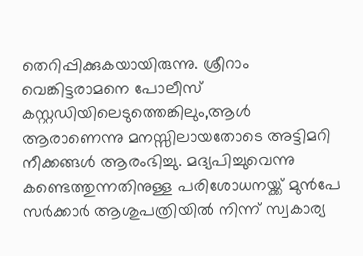തെറിപ്പിക്കുകയായിരുന്നു. ശ്രീറാം വെങ്കിട്ടരാമനെ പോലീസ് കസ്റ്റഡിയിലെടുത്തെങ്കിലും,ആൾ ആരാണെന്നു മനസ്സിലായതോടെ അട്ടിമറി നീക്കങ്ങൾ ആരംഭിച്ചു. മദ്യപിച്ചുവെന്നു കണ്ടെത്തുന്നതിനുള്ള പരിശോധനയ്ക്ക് മുൻപേ സർക്കാർ ആശുപത്രിയിൽ നിന്ന് സ്വകാര്യ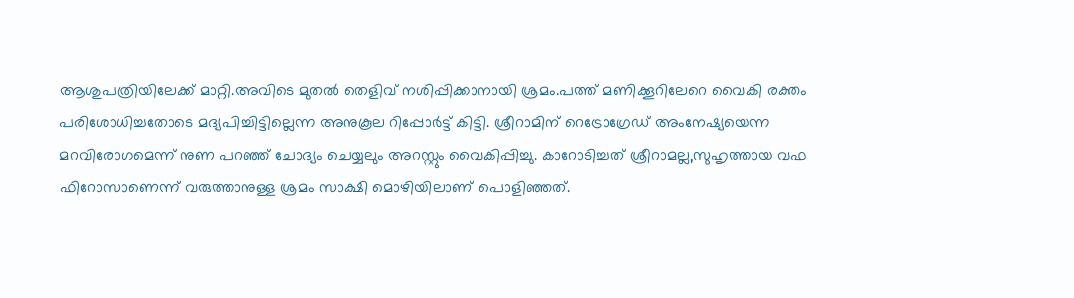ആശുപത്രിയിലേക്ക് മാറ്റി.അവിടെ മുതൽ തെളിവ് നശിപ്പിക്കാനായി ശ്രമം.പത്ത് മണിക്കൂറിലേറെ വൈകി രക്തം പരിശോധിച്ചതോടെ മദ്യപിച്ചിട്ടില്ലെന്ന അനുകൂല റിപ്പോർട്ട് കിട്ടി. ശ്രീറാമിന് റെട്രോഗ്രേഡ് അംനേഷ്യയെന്ന മറവിരോഗമെന്ന് നുണ പറഞ്ഞ് ചോദ്യം ചെയ്യലും അറസ്റ്റും വൈകിപ്പിച്ചു. കാറോടിച്ചത് ശ്രീറാമല്ല,സുഹൃത്തായ വഫ ഫിറോസാണെന്ന് വരുത്താനുള്ള ശ്രമം സാക്ഷി മൊഴിയിലാണ് പൊളിഞ്ഞത്.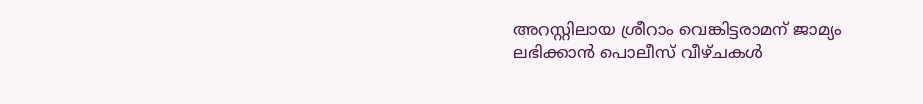അറസ്റ്റിലായ ശ്രീറാം വെങ്കിട്ടരാമന്‌ ജാമ്യം ലഭിക്കാൻ പൊലീസ് വീഴ്ചകൾ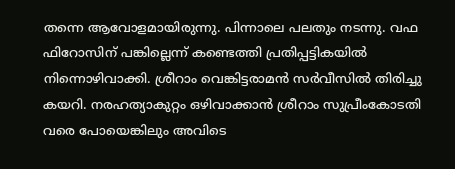തന്നെ ആവോളമായിരുന്നു. പിന്നാലെ പലതും നടന്നു. വഫ ഫിറോസിന് പങ്കില്ലെന്ന് കണ്ടെത്തി പ്രതിപ്പട്ടികയില്‍ നിന്നൊഴിവാക്കി. ശ്രീറാം വെങ്കിട്ടരാമൻ സർവീസിൽ തിരിച്ചു കയറി. നരഹത്യാകുറ്റം ഒഴിവാക്കാന്‍ ശ്രീറാം സുപ്രീംകോടതി വരെ പോയെങ്കിലും അവിടെ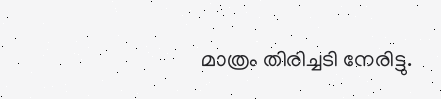മാത്രം തിരിച്ചടി നേരിട്ടു.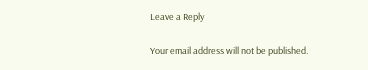Leave a Reply

Your email address will not be published.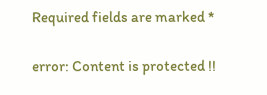Required fields are marked *

error: Content is protected !!